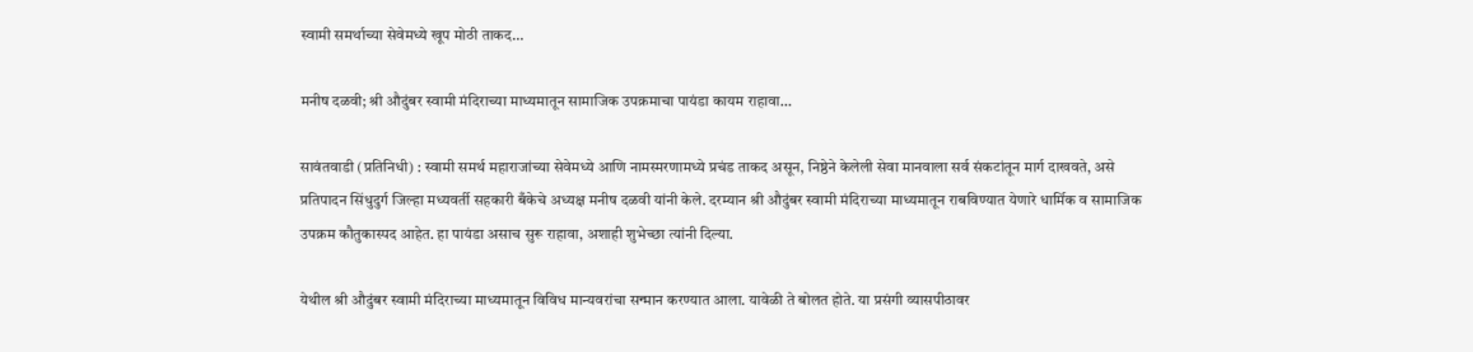स्वामी समर्थाच्या सेवेमध्ये खूप मोठी ताकद…

मनीष दळवी; श्री औदुंबर स्वामी मंदिराच्या माध्यमातून सामाजिक उपक्रमाचा पायंडा कायम राहावा…

सावंतवाडी (प्रतिनिधी) : स्वामी समर्थ महाराजांच्या सेवेमध्ये आणि नामस्मरणामध्ये प्रचंड ताकद असून, निष्ठेने केलेली सेवा मानवाला सर्व संकटांतून मार्ग दाखवते, असे प्रतिपादन सिंधुदुर्ग जिल्हा मध्यवर्ती सहकारी बँकेचे अध्यक्ष मनीष दळवी यांनी केले. दरम्यान श्री औदुंबर स्वामी मंदिराच्या माध्यमातून राबविण्यात येणारे धार्मिक व सामाजिक उपक्रम कौतुकास्पद आहेत. हा पायंडा असाच सुरू राहावा, अशाही शुभेच्छा त्यांनी दिल्या.

येथील श्री औदुंबर स्वामी मंदिराच्या माध्यमातून विविध मान्यवरांचा सन्मान करण्यात आला. यावेळी ते बोलत होते. या प्रसंगी व्यासपीठावर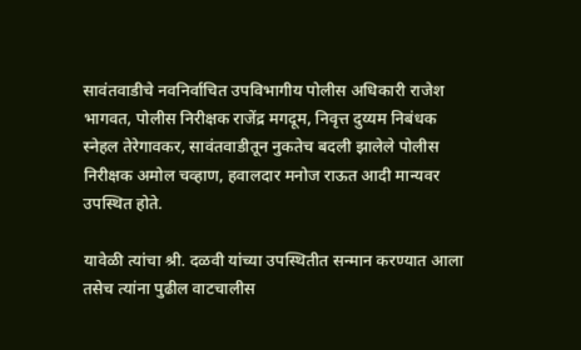सावंतवाडीचे नवनिर्वाचित उपविभागीय पोलीस अधिकारी राजेश भागवत, पोलीस निरीक्षक राजेंद्र मगदूम, निवृत्त दुय्यम निबंधक स्नेहल तेरेगावकर, सावंतवाडीतून नुकतेच बदली झालेले पोलीस निरीक्षक अमोल चव्हाण, हवालदार मनोज राऊत आदी मान्यवर उपस्थित होते.

यावेळी त्यांचा श्री. दळवी यांच्या उपस्थितीत सन्मान करण्यात आला तसेच त्यांना पुढील वाटचालीस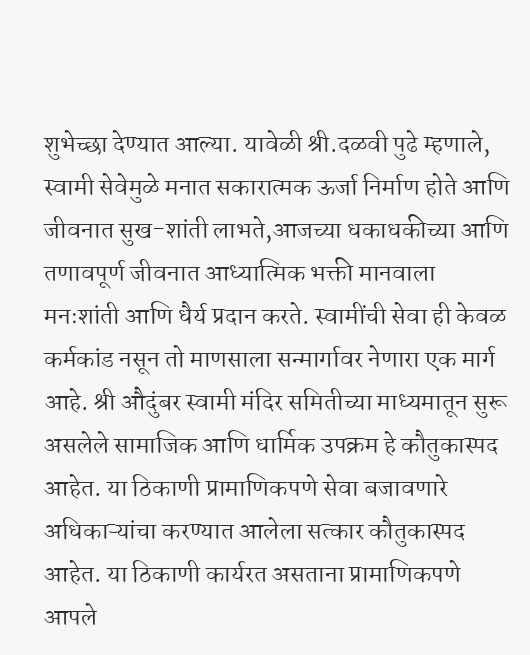शुभेच्छा देण्यात आल्या. यावेळी श्री.दळवी पुढे म्हणाले, स्वामी सेवेमुळे मनात सकारात्मक ऊर्जा निर्माण होते आणि जीवनात सुख-शांती लाभते,आजच्या धकाधकीच्या आणि तणावपूर्ण जीवनात आध्यात्मिक भक्ती मानवाला मनःशांती आणि धैर्य प्रदान करते. स्वामींची सेवा ही केवळ कर्मकांड नसून तो माणसाला सन्मार्गावर नेणारा एक मार्ग आहे. श्री औदुंबर स्वामी मंदिर समितीच्या माध्यमातून सुरू असलेले सामाजिक आणि धार्मिक उपक्रम हे कौतुकास्पद आहेत. या ठिकाणी प्रामाणिकपणे सेवा बजावणारे अधिकाऱ्यांचा करण्यात आलेला सत्कार कौतुकास्पद आहेत. या ठिकाणी कार्यरत असताना प्रामाणिकपणे आपले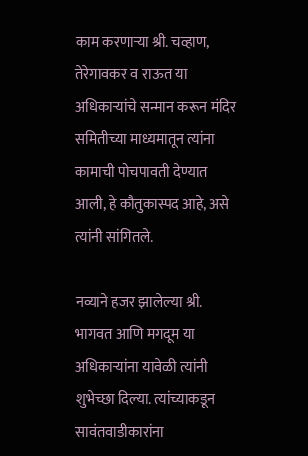काम करणाऱ्या श्री. चव्हाण, तेरेगावकर व राऊत या अधिकाऱ्यांचे सन्मान करून मंदिर समितीच्या माध्यमातून त्यांना कामाची पोचपावती देण्यात आली, हे कौतुकास्पद आहे, असे त्यांनी सांगितले.

नव्याने हजर झालेल्या श्री. भागवत आणि मगदूम या अधिकाऱ्यांना यावेळी त्यांनी शुभेच्छा दिल्या. त्यांच्याकडून सावंतवाडीकारांना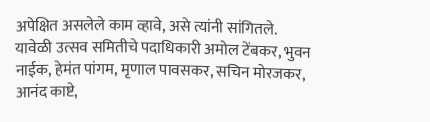अपेक्षित असलेले काम व्हावे, असे त्यांनी सांगितले. यावेळी उत्सव समितीचे पदाधिकारी अमोल टेंबकर, भुवन नाईक, हेमंत पांगम, मृणाल पावसकर, सचिन मोरजकर, आनंद काष्टे,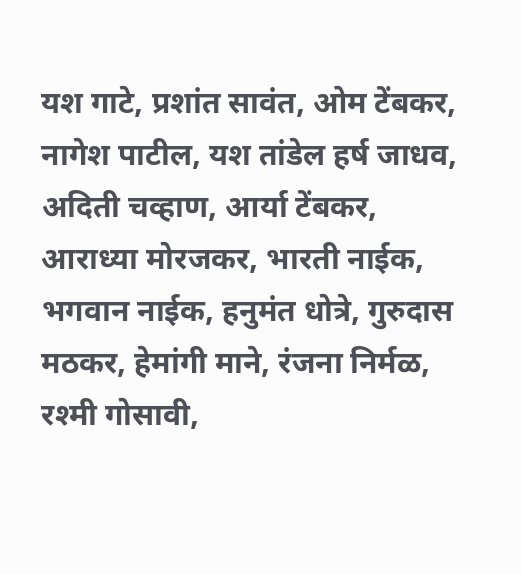यश गाटे, प्रशांत सावंत, ओम टेंबकर, नागेश पाटील, यश तांडेल हर्ष जाधव, अदिती चव्हाण, आर्या टेंबकर, आराध्या मोरजकर, भारती नाईक, भगवान नाईक, हनुमंत धोत्रे, गुरुदास मठकर, हेमांगी माने, रंजना निर्मळ, रश्मी गोसावी,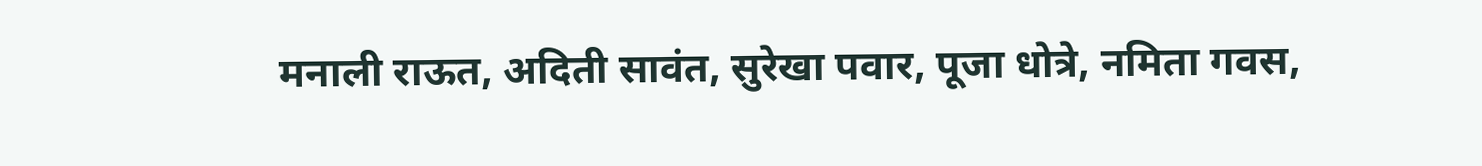मनाली राऊत, अदिती सावंत, सुरेखा पवार, पूजा धोत्रे, नमिता गवस,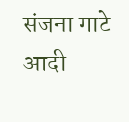संजना गाटे आदी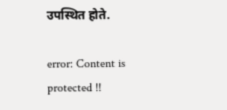उपस्थित होते.

error: Content is protected !!